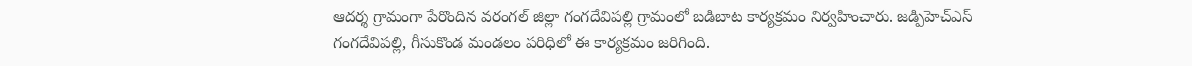ఆదర్శ గ్రామంగా పేరొందిన వరంగల్ జిల్లా గంగదేవిపల్లి గ్రామంలో బడిబాట కార్యక్రమం నిర్వహించారు. జడ్పిహెచ్ఎస్ గంగదేవిపల్లి, గీసుకొండ మండలం పరిధిలో ఈ కార్యక్రమం జరిగింది.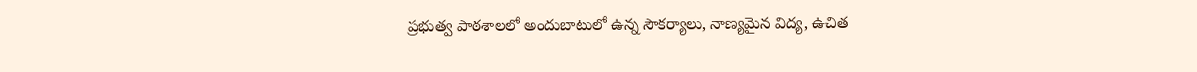ప్రభుత్వ పాఠశాలలో అందుబాటులో ఉన్న సౌకర్యాలు, నాణ్యమైన విద్య, ఉచిత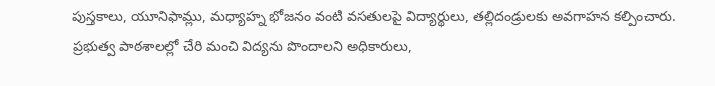పుస్తకాలు, యూనిఫామ్లు, మధ్యాహ్న భోజనం వంటి వసతులపై విద్యార్థులు, తల్లిదండ్రులకు అవగాహన కల్పించారు.
ప్రభుత్వ పాఠశాలల్లో చేరి మంచి విద్యను పొందాలని అధికారులు,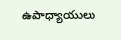ఉపాధ్యాయులు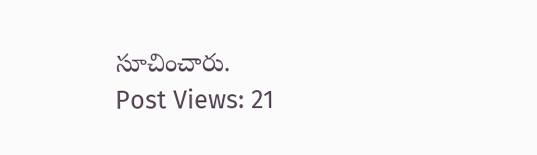సూచించారు.
Post Views: 21